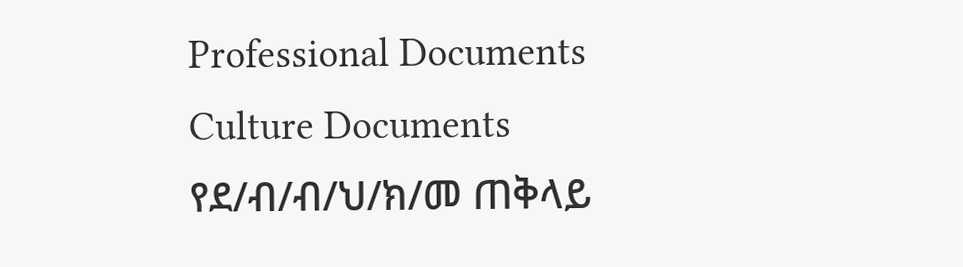Professional Documents
Culture Documents
የደ/ብ/ብ/ህ/ክ/መ ጠቅላይ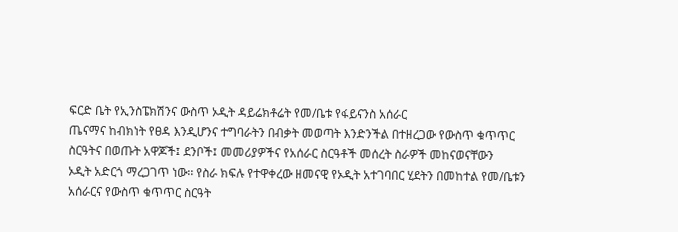ፍርድ ቤት የኢንስፔክሽንና ውስጥ ኦዲት ዳይሬክቶሬት የመ/ቤቱ የፋይናንስ አሰራር
ጤናማና ከብክነት የፀዳ እንዲሆንና ተግባራትን በብቃት መወጣት እንድንችል በተዘረጋው የውስጥ ቁጥጥር
ስርዓትና በወጡት አዋጆች፤ ደንቦች፤ መመሪያዎችና የአሰራር ስርዓቶች መሰረት ስራዎች መከናወናቸውን
ኦዲት አድርጎ ማረጋገጥ ነው፡፡ የስራ ክፍሉ የተዋቀረው ዘመናዊ የኦዲት አተገባበር ሂደትን በመከተል የመ/ቤቱን
አሰራርና የውስጥ ቁጥጥር ስርዓት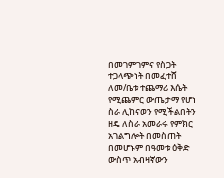በመገምገምና የስጋት ተጋላጭነት በመፈተሸ ለመ/ቤቱ ተጨማሪ እሴት
የሚጨምር ውጤታማ የሆነ ስራ ሊከናወን የሚችልበትን ዘዴ ለስራ አመራሩ የምክር አገልግሎት በመስጠት
በመሆኑም በዓመቱ ዕቅድ ውስጥ አብዛኛውን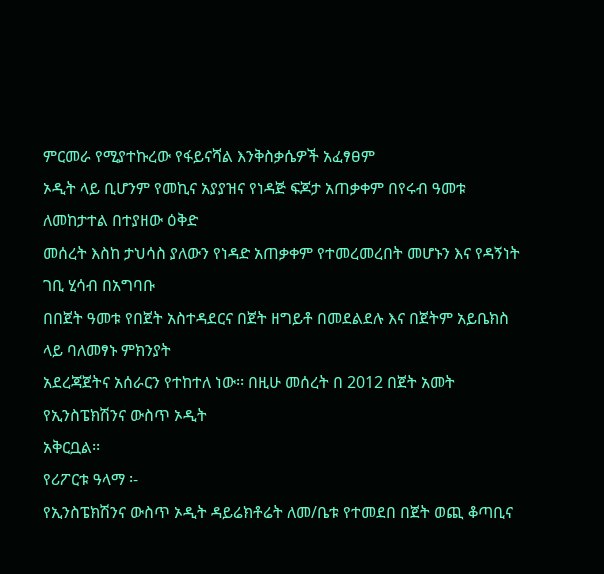ምርመራ የሚያተኩረው የፋይናሻል እንቅስቃሴዎች አፈፃፀም
ኦዲት ላይ ቢሆንም የመኪና አያያዝና የነዳጅ ፍጆታ አጠቃቀም በየሩብ ዓመቱ ለመከታተል በተያዘው ዕቅድ
መሰረት እስከ ታህሳስ ያለውን የነዳድ አጠቃቀም የተመረመረበት መሆኑን እና የዳኝነት ገቢ ሂሳብ በአግባቡ
በበጀት ዓመቱ የበጀት አስተዳደርና በጀት ዘግይቶ በመደልደሉ እና በጀትም አይቤክስ ላይ ባለመፃኑ ምክንያት
አደረጃጀትና አሰራርን የተከተለ ነው፡፡ በዚሁ መሰረት በ 2012 በጀት አመት የኢንስፔክሽንና ውስጥ ኦዲት
አቅርቧል፡፡
የሪፖርቱ ዓላማ ፡-
የኢንስፔክሽንና ውስጥ ኦዲት ዳይሬክቶሬት ለመ/ቤቱ የተመደበ በጀት ወጪ ቆጣቢና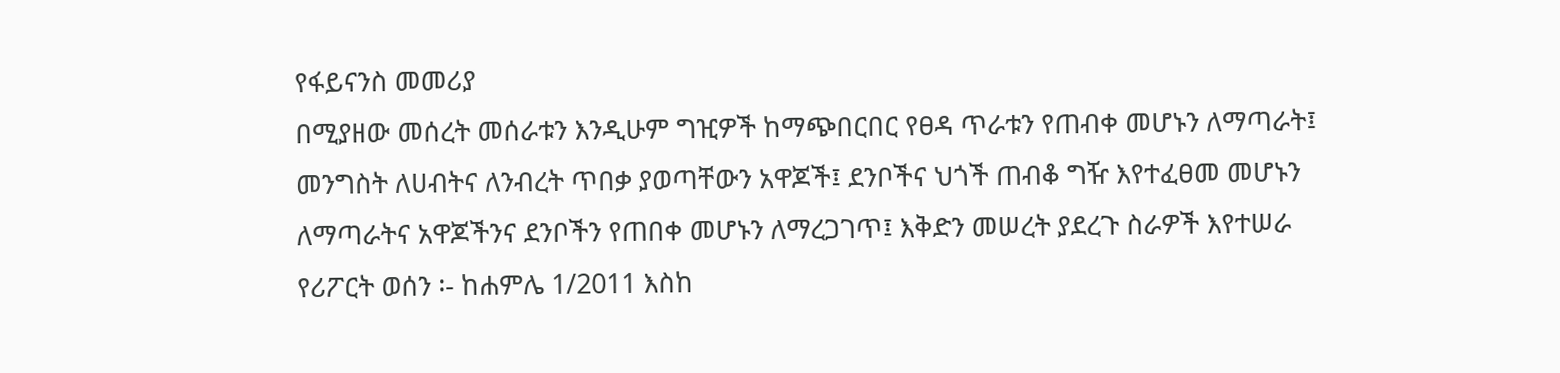የፋይናንስ መመሪያ
በሚያዘው መሰረት መሰራቱን እንዲሁም ግዢዎች ከማጭበርበር የፀዳ ጥራቱን የጠብቀ መሆኑን ለማጣራት፤
መንግስት ለሀብትና ለንብረት ጥበቃ ያወጣቸውን አዋጆች፤ ደንቦችና ህጎች ጠብቆ ግዥ እየተፈፀመ መሆኑን
ለማጣራትና አዋጆችንና ደንቦችን የጠበቀ መሆኑን ለማረጋገጥ፤ እቅድን መሠረት ያደረጉ ስራዎች እየተሠራ
የሪፖርት ወሰን ፡- ከሐምሌ 1/2011 እስከ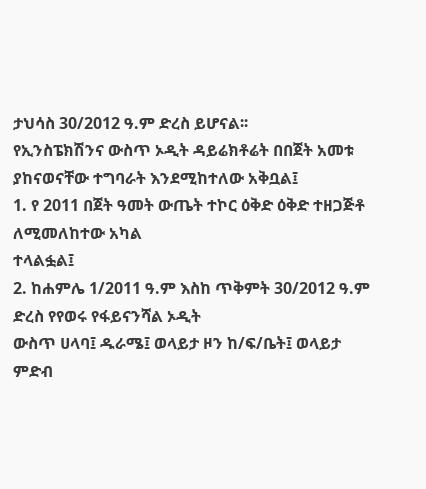ታህሳስ 30/2012 ዓ.ም ድረስ ይሆናል፡፡
የኢንስፔክሽንና ውስጥ ኦዲት ዳይሬክቶሬት በበጀት አመቱ ያከናወናቸው ተግባራት እንደሚከተለው አቅቧል፤
1. የ 2011 በጀት ዓመት ውጤት ተኮር ዕቅድ ዕቅድ ተዘጋጅቶ ለሚመለከተው አካል
ተላልፏል፤
2. ከሐምሌ 1/2011 ዓ.ም እስከ ጥቅምት 30/2012 ዓ.ም ድረስ የየወሩ የፋይናንሻል ኦዲት
ውስጥ ሀላባ፤ ዱራሜ፤ ወላይታ ዞን ከ/ፍ/ቤት፤ ወላይታ ምድብ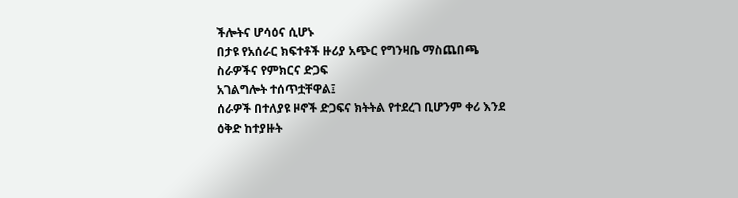ችሎትና ሆሳዕና ሲሆኑ
በታዩ የአሰራር ክፍተቶች ዙሪያ አጭር የግንዛቤ ማስጨበጫ ስራዎችና የምክርና ድጋፍ
አገልግሎት ተሰጥቷቸዋል፤
ሰራዎች በተለያዩ ዞኖች ድጋፍና ክትትል የተደረገ ቢሆንም ቀሪ እንደ ዕቅድ ከተያዙት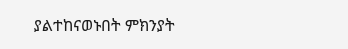ያልተከናወኑበት ምክንያት